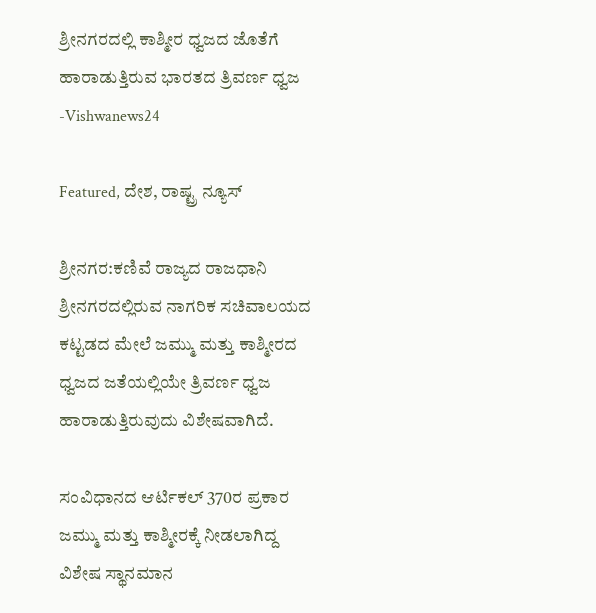ಶ್ರೀನಗರದಲ್ಲಿ ಕಾಶ್ಮೀರ ಧ್ವಜದ ಜೊತೆಗೆ ಹಾರಾಡುತ್ತಿರುವ ಭಾರತದ ತ್ರಿವರ್ಣ ಧ್ವಜ -Vishwanews24

Featured, ದೇಶ, ರಾಷ್ಟ್ರ ನ್ಯೂಸ್

ಶ್ರೀನಗರ:ಕಣಿವೆ ರಾಜ್ಯದ ರಾಜಧಾನಿ ಶ್ರೀನಗರದಲ್ಲಿರುವ ನಾಗರಿಕ ಸಚಿವಾಲಯದ ಕಟ್ಟಡದ ಮೇಲೆ ಜಮ್ಮು ಮತ್ತು ಕಾಶ್ಮೀರದ ಧ್ವಜದ ಜತೆಯಲ್ಲಿಯೇ ತ್ರಿವರ್ಣ ಧ್ವಜ ಹಾರಾಡುತ್ತಿರುವುದು ವಿಶೇಷವಾಗಿದೆ.

ಸಂವಿಧಾನದ ಆರ್ಟಿಕಲ್ 370ರ ಪ್ರಕಾರ ಜಮ್ಮು ಮತ್ತು ಕಾಶ್ಮೀರಕ್ಕೆ ನೀಡಲಾಗಿದ್ದ ವಿಶೇಷ ಸ್ಥಾನಮಾನ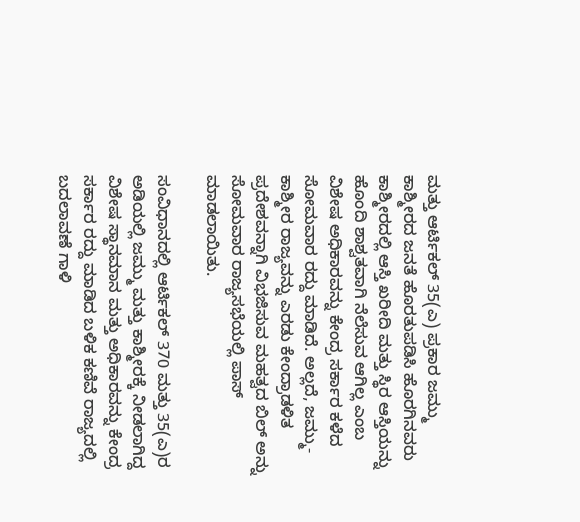ಮತ್ತು ಆರ್ಟಿಕಲ್ 35(ಎ) ಪ್ರಕಾರ ಜಮ್ಮು ಕಾಶ್ಮೀರದ ಜನತೆ ಹೊರತುಪಡಿಸಿ ಹೊರಗಿನವರು ಕಾಶ್ಮೀರದಲ್ಲಿ ಆಸ್ತಿ ಖರೀದಿ ಮತ್ತು ಸ್ಥಿರ ಆಸ್ತಿಯನ್ನು ಹೊಂದಿ ಶಾಶ್ವತವಾಗಿ ನೆಲೆಸುವ ಆಗಿಲ್ಲ ಎಂಬ ವಿಶೇಷ ಅಧಿಕಾರವನ್ನು ಕೇಂದ್ರ ಸರ್ಕಾರ ಕಳೆದ ಸೋಮವಾರ ರದ್ದು ಮಾಡಿದೆ. ಅಲ್ಲದೆ, ಜಮ್ಮು-ಕಾಶ್ಮೀರ ರಾಜ್ಯವನ್ನು ಎರಡು ಕೇಂದ್ರಾಡಳಿತ ಪ್ರದೇಶವನ್ನಾಗಿ ವಿಭಜಿಸುವ ಮಹತ್ವದ ಬಿಲ್ ಅನ್ನು ಸೋಮವಾರ ರಾಜ್ಯಸಭೆಯಲ್ಲಿ ಪಾಸ್ ಮಾಡಲಾಯಿತು.

ಸಂವಿಧಾನದಲ್ಲಿ ಆರ್ಟಿಕಲ್ 370 ಮತ್ತು 35(ಎ)ರ ಅಡಿಯಲ್ಲಿ ಜಮ್ಮು ಮತ್ತು ಕಾಶ್ಮೀರಕ್ಕೆ ನೀಡಲಾಗಿದ್ದ ವಿಶೇಷ ಸ್ಥಾನಮಾನ ಮತ್ತು ಅಧಿಕಾರವನ್ನು ಕೇಂದ್ರ ಸರ್ಕಾರ ರದ್ದು ಮಾಡಿದ ಬಳಿಕ ಕಣಿವೆ ರಾಜ್ಯದಲ್ಲಿ ಬದಲಾವಣೆ ಗಾಳಿ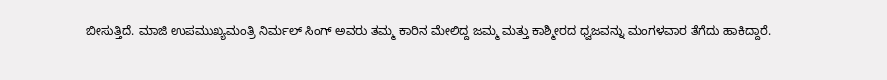ಬೀಸುತ್ತಿದೆ. ಮಾಜಿ ಉಪಮುಖ್ಯಮಂತ್ರಿ ನಿರ್ಮಲ್ ಸಿಂಗ್ ಅವರು ತಮ್ಮ ಕಾರಿನ ಮೇಲಿದ್ದ ಜಮ್ಮ ಮತ್ತು ಕಾಶ್ಮೀರದ ಧ್ವಜವನ್ನು ಮಂಗಳವಾರ ತೆಗೆದು ಹಾಕಿದ್ದಾರೆ.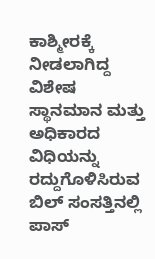ಕಾಶ್ಮೀರಕ್ಕೆ ನೀಡಲಾಗಿದ್ದ ವಿಶೇಷ ಸ್ಥಾನಮಾನ ಮತ್ತು ಅಧಿಕಾರದ ವಿಧಿಯನ್ನು ರದ್ದುಗೊಳಿಸಿರುವ ಬಿಲ್ ಸಂಸತ್ತಿನಲ್ಲಿ ಪಾಸ್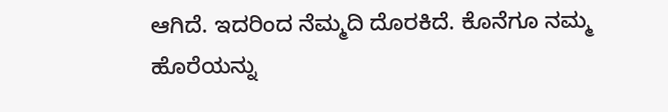ಆಗಿದೆ. ಇದರಿಂದ ನೆಮ್ಮದಿ ದೊರಕಿದೆ. ಕೊನೆಗೂ ನಮ್ಮ ಹೊರೆಯನ್ನು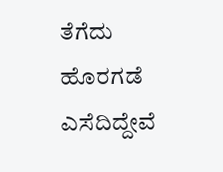ತೆಗೆದು ಹೊರಗಡೆ ಎಸೆದಿದ್ದೇವೆ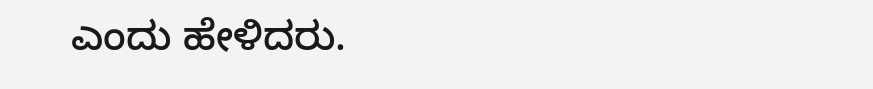ಎಂದು ಹೇಳಿದರು.